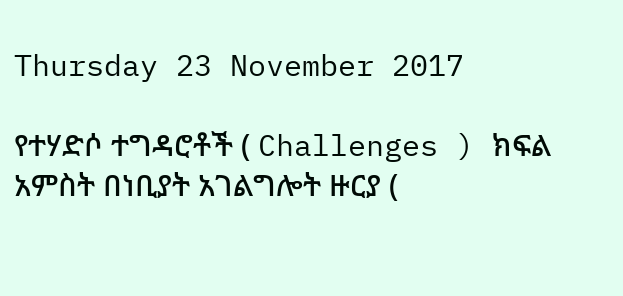Thursday 23 November 2017

የተሃድሶ ተግዳሮቶች ( Challenges ) ክፍል አምስት በነቢያት አገልግሎት ዙርያ (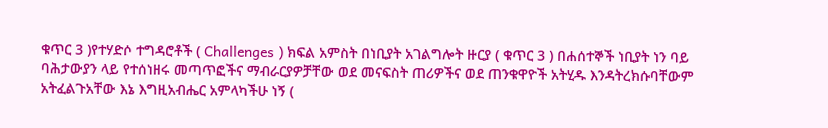ቁጥር 3 )የተሃድሶ ተግዳሮቶች ( Challenges ) ክፍል አምስት በነቢያት አገልግሎት ዙርያ ( ቁጥር 3 ) በሐሰተኞች ነቢያት ነን ባይ ባሕታውያን ላይ የተሰነዘሩ መጣጥፎችና ማብራርያዎቻቸው ወደ መናፍስት ጠሪዎችና ወደ ጠንቁዋዮች አትሂዱ እንዳትረክሱባቸውም አትፈልጉአቸው እኔ እግዚአብሔር አምላካችሁ ነኝ (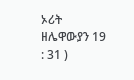ኦሪት ዘሌዋውያን 19 : 31 )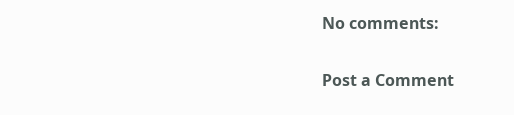No comments:

Post a Comment